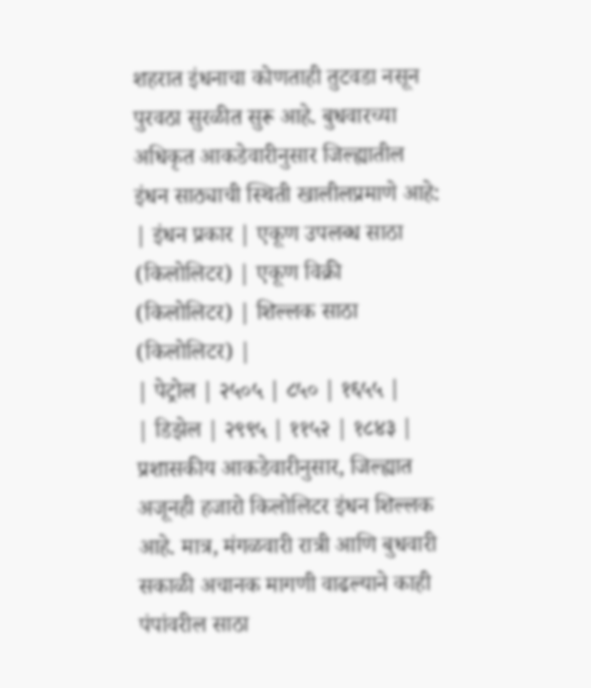शहरात इंधनाचा कोणताही तुटवडा नसून पुरवठा सुरळीत सुरू आहे. बुधवारच्या अधिकृत आकडेवारीनुसार जिल्ह्यातील इंधन साठ्याची स्थिती खालीलप्रमाणे आहे:
| इंधन प्रकार | एकूण उपलब्ध साठा (किलोलिटर) | एकूण विक्री (किलोलिटर) | शिल्लक साठा (किलोलिटर) |
| पेट्रोल | २५०५ | ८५० | १६५५ |
| डिझेल | २९९५ | ११५२ | १८४३ |
प्रशासकीय आकडेवारीनुसार, जिल्ह्यात अजूनही हजारो किलोलिटर इंधन शिल्लक आहे. मात्र, मंगळवारी रात्री आणि बुधवारी सकाळी अचानक मागणी वाढल्याने काही पंपांवरील साठा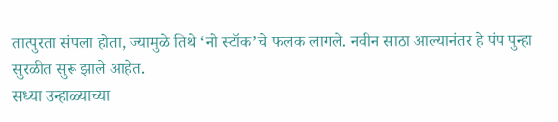तात्पुरता संपला होता, ज्यामुळे तिथे ‘नो स्टॉक’चे फलक लागले. नवीन साठा आल्यानंतर हे पंप पुन्हा सुरळीत सुरू झाले आहेत.
सध्या उन्हाळ्याच्या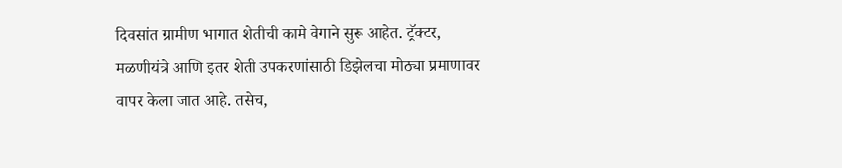दिवसांत ग्रामीण भागात शेतीची कामे वेगाने सुरू आहेत. ट्रॅक्टर, मळणीयंत्रे आणि इतर शेती उपकरणांसाठी डिझेलचा मोठ्या प्रमाणावर वापर केला जात आहे. तसेच,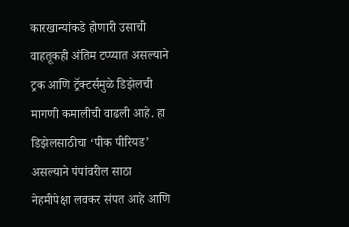कारखान्यांकडे होणारी उसाची वाहतूकही अंतिम टप्प्यात असल्याने ट्रक आणि ट्रॅक्टर्समुळे डिझेलची मागणी कमालीची वाढली आहे. हा डिझेलसाठीचा ‘पीक पीरियड’ असल्याने पंपांवरील साठा नेहमीपेक्षा लवकर संपत आहे आणि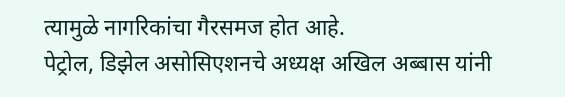त्यामुळे नागरिकांचा गैरसमज होत आहे.
पेट्रोल, डिझेल असोसिएशनचे अध्यक्ष अखिल अब्बास यांनी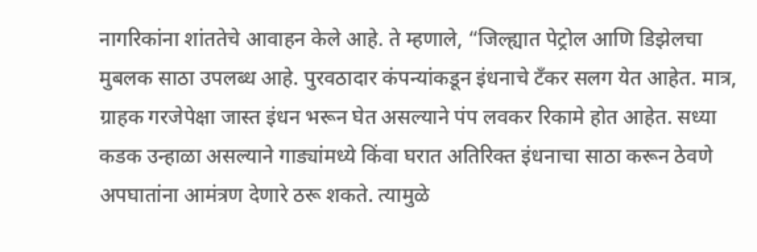नागरिकांना शांततेचे आवाहन केले आहे. ते म्हणाले, “जिल्ह्यात पेट्रोल आणि डिझेलचा मुबलक साठा उपलब्ध आहे. पुरवठादार कंपन्यांकडून इंधनाचे टँकर सलग येत आहेत. मात्र, ग्राहक गरजेपेक्षा जास्त इंधन भरून घेत असल्याने पंप लवकर रिकामे होत आहेत. सध्या कडक उन्हाळा असल्याने गाड्यांमध्ये किंवा घरात अतिरिक्त इंधनाचा साठा करून ठेवणे अपघातांना आमंत्रण देणारे ठरू शकते. त्यामुळे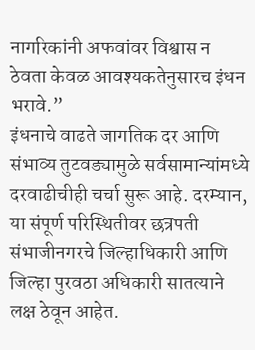नागरिकांनी अफवांवर विश्वास न ठेवता केवळ आवश्यकतेनुसारच इंधन भरावे.”
इंधनाचे वाढते जागतिक दर आणि संभाव्य तुटवड्यामुळे सर्वसामान्यांमध्ये दरवाढीचीही चर्चा सुरू आहे. दरम्यान, या संपूर्ण परिस्थितीवर छत्रपती संभाजीनगरचे जिल्हाधिकारी आणि जिल्हा पुरवठा अधिकारी सातत्याने लक्ष ठेवून आहेत.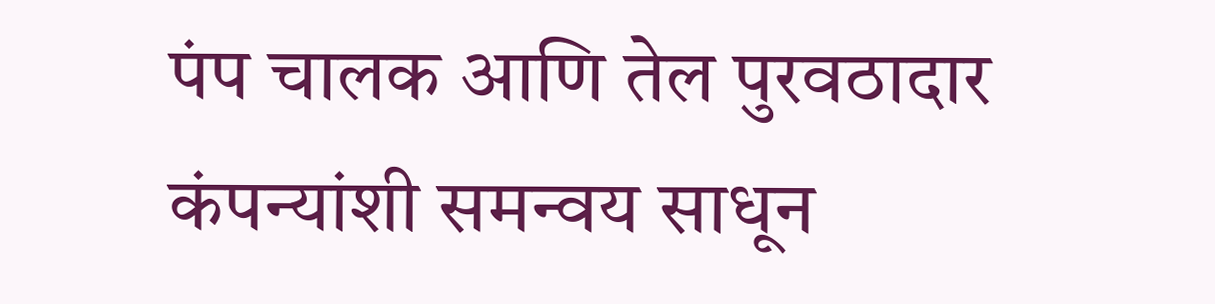पंप चालक आणि तेल पुरवठादार कंपन्यांशी समन्वय साधून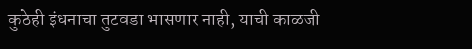कुठेही इंधनाचा तुटवडा भासणार नाही, याची काळजी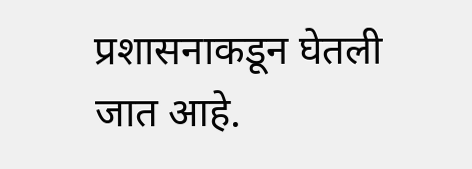प्रशासनाकडून घेतली जात आहे.